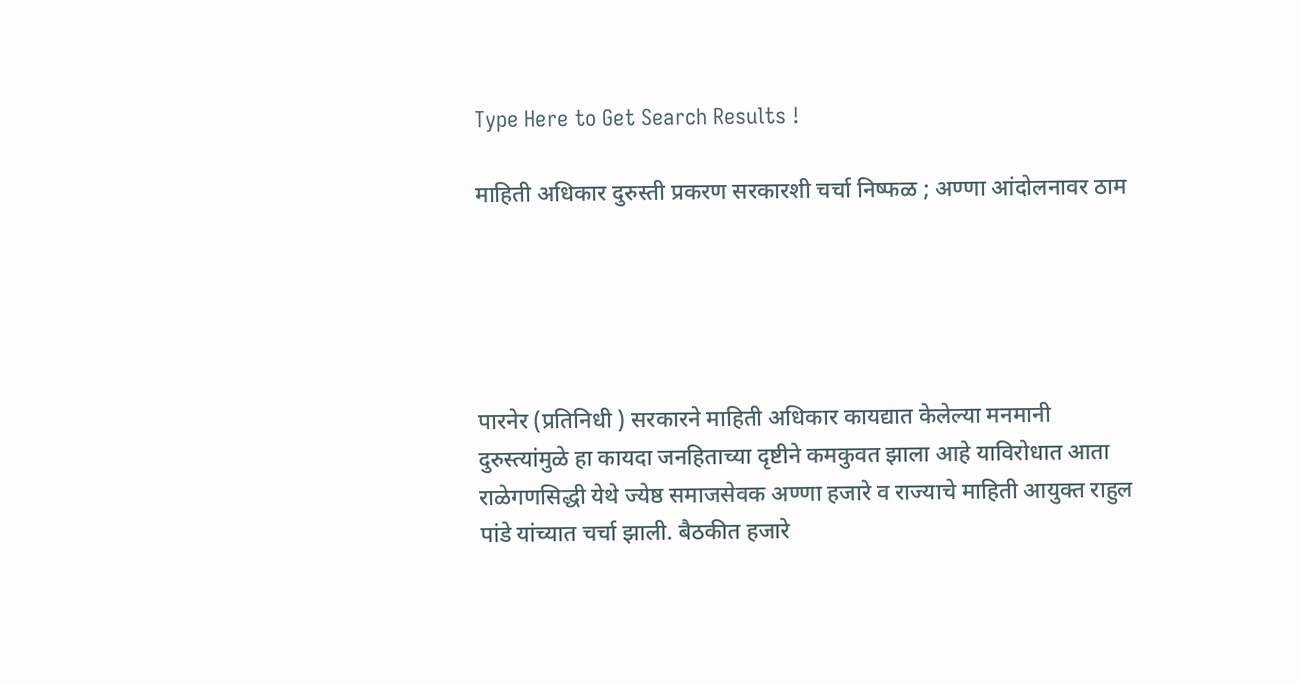Type Here to Get Search Results !

माहिती अधिकार दुरुस्ती प्रकरण सरकारशी चर्चा निष्फळ ; अण्णा आंदोलनावर ठाम





पारनेर (प्रतिनिधी ) सरकारने माहिती अधिकार कायद्यात केलेल्या मनमानी दुरुस्त्यांमुळे हा कायदा जनहिताच्या दृष्टीने कमकुवत झाला आहे याविरोधात आता राळेगणसिद्धी येथे ज्येष्ठ समाजसेवक अण्णा हजारे व राज्याचे माहिती आयुक्त राहुल पांडे यांच्यात चर्चा झाली. बैठकीत हजारे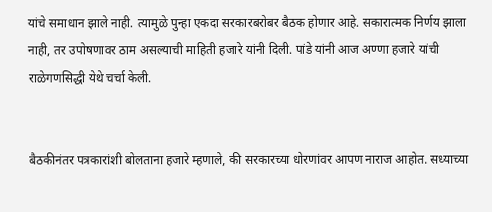यांचे समाधान झाले नाही. त्यामुळे पुन्हा एकदा सरकारबरोबर बैठक होणार आहे. सकारात्मक निर्णय झाला नाही, तर उपोषणावर ठाम असल्याची माहिती हजारे यांनी दिली. पांडे यांनी आज अण्णा हजारे यांची राळेगणसिद्धी येथे चर्चा केली.


बैठकीनंतर पत्रकारांशी बोलताना हजारे म्हणाले, की सरकारच्या धोरणांवर आपण नाराज आहोत. सध्याच्या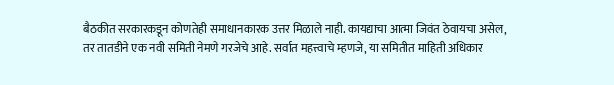बैठकीत सरकारकडून कोणतेही समाधानकारक उत्तर मिळाले नाही. कायद्याचा आत्मा जिवंत ठेवायचा असेल, तर तातडीने एक नवी समिती नेमणे गरजेचे आहे. सर्वात महत्त्वाचे म्हणजे, या समितीत माहिती अधिकार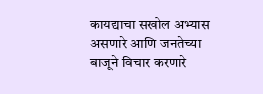कायद्याचा सखोल अभ्यास असणारे आणि जनतेच्या बाजूने विचार करणारे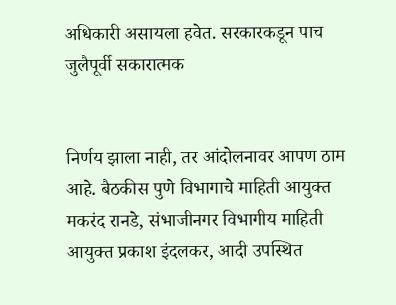अधिकारी असायला हवेत. सरकारकडून पाच जुलैपूर्वी सकारात्मक


निर्णय झाला नाही, तर आंदोलनावर आपण ठाम आहे. बैठकीस पुणे विभागाचे माहिती आयुक्त मकरंद रानडे, संभाजीनगर विभागीय माहिती आयुक्त प्रकाश इंदलकर, आदी उपस्थित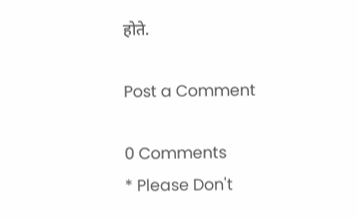होते.

Post a Comment

0 Comments
* Please Don't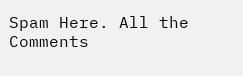Spam Here. All the Comments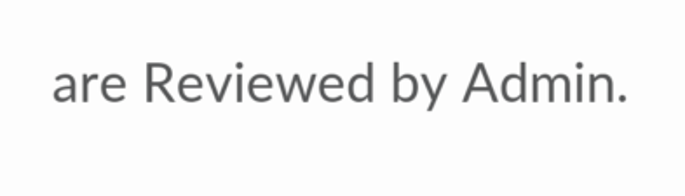are Reviewed by Admin.